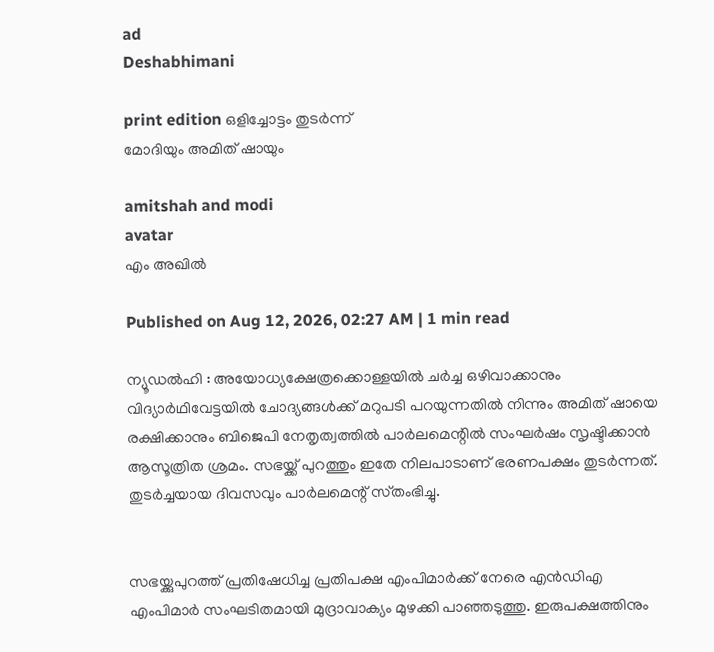ad
Deshabhimani

print edition ഒളിച്ചോട്ടം തുടര്‍ന്ന്
മോദിയും അമിത് ഷായും

amitshah and modi
avatar
എം അഖിൽ

Published on Aug 12, 2026, 02:27 AM | 1 min read

ന്യൂഡൽഹി : അയോധ്യക്ഷേത്രക്കൊള്ളയില്‍ ചര്‍ച്ച ഒഴിവാക്കാനും വിദ്യാര്‍ഥിവേട്ടയില്‍ ചോദ്യങ്ങള്‍ക്ക് മറുപടി പറയുന്നതില്‍ നിന്നും അമിത് ഷായെ രക്ഷിക്കാനും ബിജെപി നേതൃത്വത്തില്‍ പാര്‍ലമെന്റില്‍ സംഘര്‍ഷം സൃഷ്ടിക്കാൻ ആസൂത്രിത ശ്രമം. സഭയ്ക്ക് പുറത്തും ഇതേ നിലപാടാണ് ഭരണപക്ഷം തുടര്‍ന്നത്. തുടര്‍ച്ചയായ ദിവസവും പാർലമെന്റ്‌ സ്‌തംഭിച്ചു.


സഭയ്ക്കുപുറത്ത് പ്രതിഷേധിച്ച പ്രതിപക്ഷ എംപിമാര്‍ക്ക് നേരെ എൻഡിഎ എംപിമാർ സംഘടിതമായി മുദ്രാവാക്യം മുഴക്കി പാഞ്ഞടുത്തു. ഇരുപക്ഷത്തിനും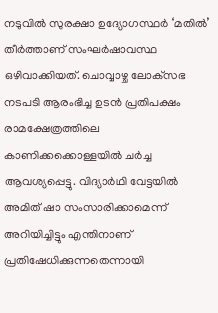നടുവില്‍ സുരക്ഷാ ഉദ്യോഗസ്ഥർ ‘മതിൽ’ തീർത്താണ് സംഘര്‍ഷാവസ്ഥ ഒഴിവാക്കിയത്. ചൊവ്വാഴ്ച ലോക്‌സഭ നടപടി ആരംഭിച്ച ഉടൻ പ്രതിപക്ഷം രാമക്ഷേത്രത്തിലെ കാണിക്കക്കൊള്ളയിൽ ചർച്ച ആവശ്യപ്പെട്ടു. വിദ്യാർഥി വേട്ടയിൽ അമിത്‌ ഷാ സംസാരിക്കാമെന്ന് അറിയിച്ചിട്ടും എന്തിനാണ്‌ പ്രതിഷേധിക്കുന്നതെന്നായി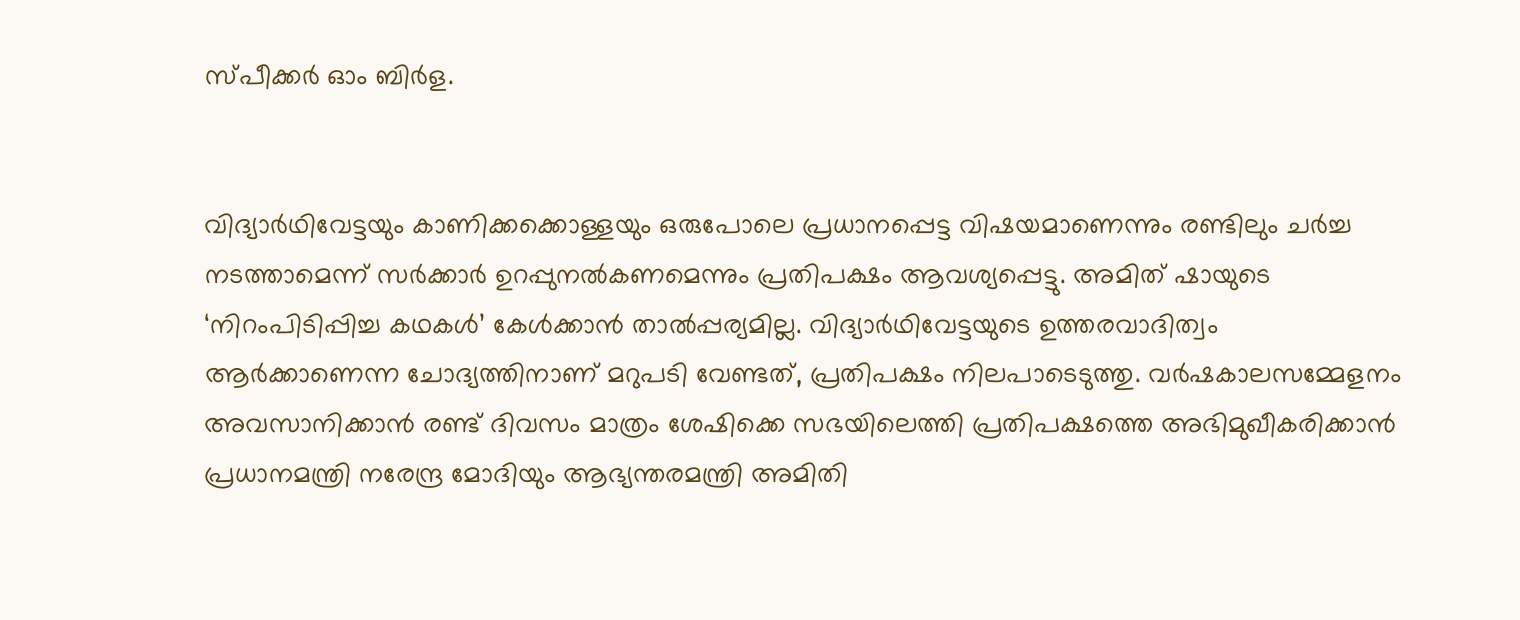സ്‌പീക്കർ ഓം ബിർള.


വിദ്യാർഥിവേട്ടയും കാണിക്കക്കൊള്ളയും ഒരുപോലെ പ്രധാനപ്പെട്ട വിഷയമാണെന്നും രണ്ടിലും ചർച്ച നടത്താമെന്ന്‌ സർക്കാർ ഉറപ്പുനൽകണമെന്നും പ്രതിപക്ഷം ആവശ്യപ്പെട്ടു. അമിത്‌ ഷായുടെ ‘നിറംപിടിപ്പിച്ച കഥകൾ’ കേൾക്കാൻ താൽപ്പര്യമില്ല. വിദ്യാര്‍ഥിവേട്ടയുടെ ഉത്തരവാദിത്വം ആർക്കാണെന്ന ചോദ്യത്തിനാണ്‌ മറുപടി വേണ്ടത്‌, പ്രതിപക്ഷം നിലപാടെടുത്തു. വർഷകാലസമ്മേളനം അവസാനിക്കാൻ രണ്ട്‌ ദിവസം മാത്രം ശേഷിക്കെ സഭയിലെത്തി പ്രതിപക്ഷത്തെ അഭിമുഖീകരിക്കാൻ പ്രധാനമന്ത്രി നരേന്ദ്ര മോദിയും ആഭ്യന്തരമന്ത്രി അമിതി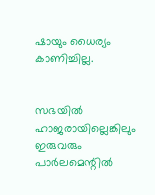ഷായും ധൈര്യം കാണിച്ചില്ല.


സഭയിൽ ഹാജരായില്ലെങ്കിലും ഇരുവരും പാർലമെന്റില്‍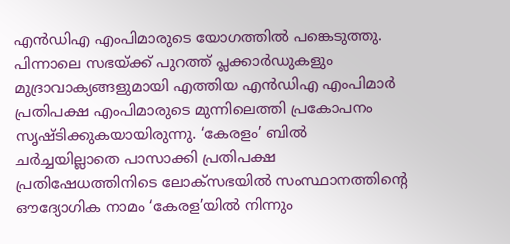എൻഡിഎ എംപിമാരുടെ യോഗത്തിൽ പങ്കെടുത്തു. പിന്നാലെ സഭയ്ക്ക് പുറത്ത് പ്ലക്കാർഡുകളും മുദ്രാവാക്യങ്ങളുമായി എത്തിയ എൻഡിഎ എംപിമാർ പ്രതിപക്ഷ എംപിമാരുടെ മുന്നിലെത്തി പ്രകോപനം സൃഷ്ടിക്കുകയായിരുന്നു. ‘കേരളം’ ബിൽ
ചർച്ചയില്ലാതെ പാസാക്കി പ്രതിപക്ഷ പ്രതിഷേധത്തിനിടെ ലോക്‌സഭയിൽ സംസ്ഥാനത്തിന്റെ ഒ‍ൗദ്യോഗിക നാമം ‘കേരള’യിൽ നിന്നും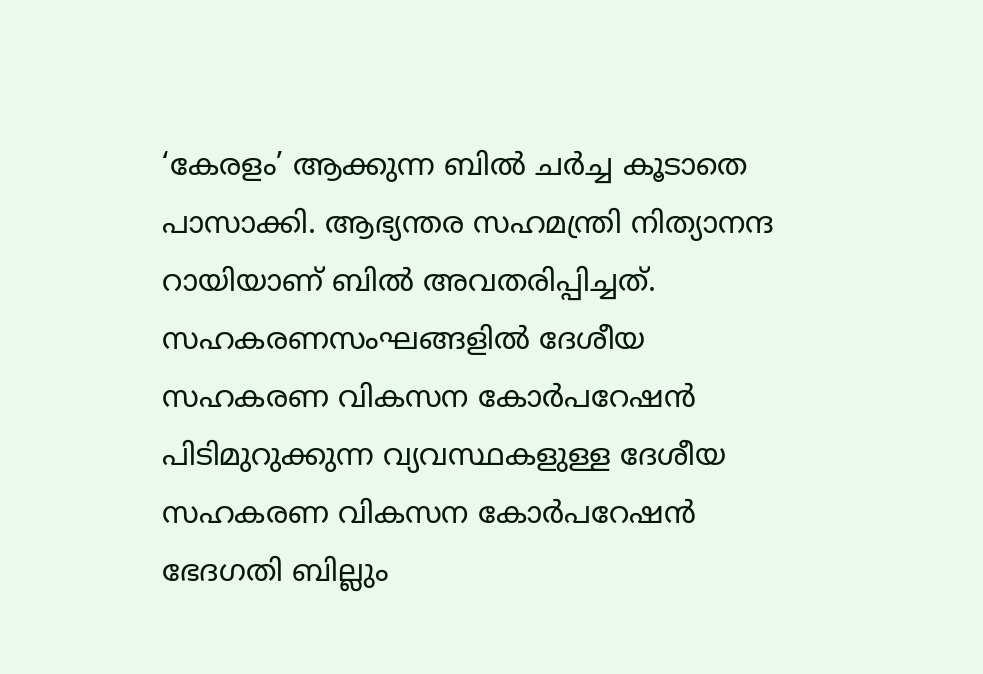‘കേരളം’ ആക്കുന്ന ബിൽ ചർച്ച കൂടാതെ പാസാക്കി. ആഭ്യന്തര സഹമന്ത്രി നിത്യാനന്ദ റായിയാണ്‌ ബിൽ അവതരിപ്പിച്ചത്‌. സഹകരണസംഘങ്ങളിൽ ദേശീയ സഹകരണ വികസന കോർപറേഷൻ പിടിമുറുക്കുന്ന വ്യവസ്ഥകളുള്ള ദേശീയ സഹകരണ വികസന കോർപറേഷൻ ഭേദഗതി ബില്ലും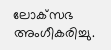ലോക്‌സഭ അംഗീകരിച്ചു.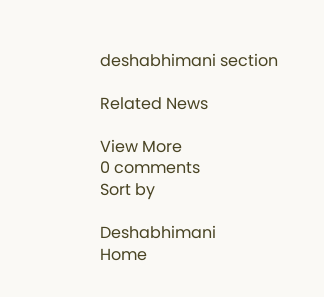deshabhimani section

Related News

View More
0 comments
Sort by

Deshabhimani
Home